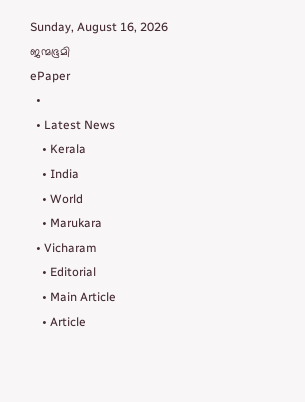Sunday, August 16, 2026
ജന്മഭൂമി
ePaper
  •
  • Latest News
    • Kerala
    • India
    • World
    • Marukara
  • Vicharam
    • Editorial
    • Main Article
    • Article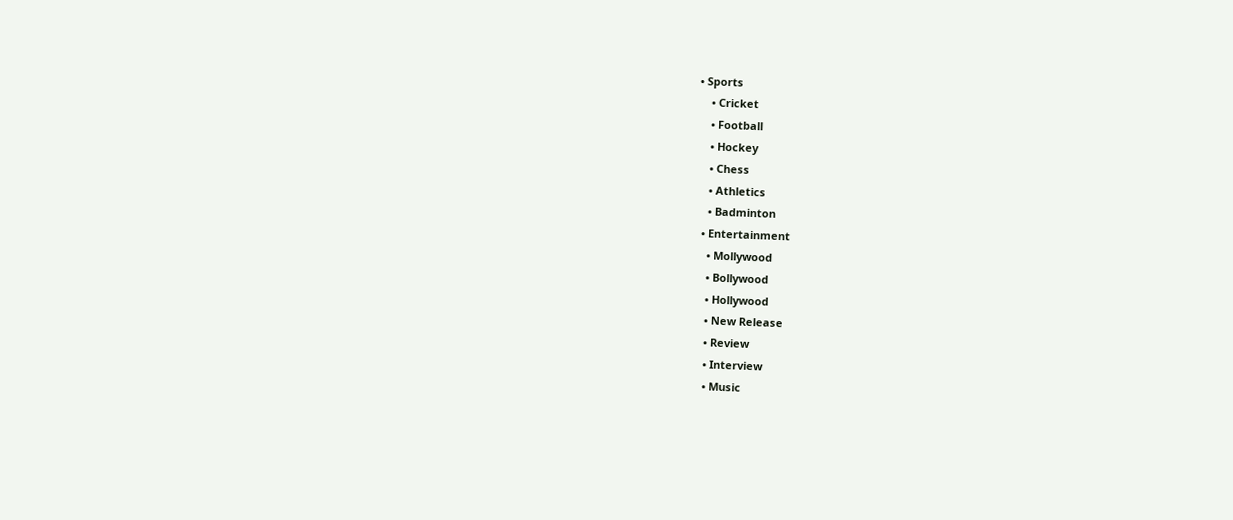• Sports
    • Cricket
    • Football
    • Hockey
    • Chess
    • Athletics
    • Badminton
  • Entertainment
    • Mollywood
    • Bollywood
    • Hollywood
    • New Release
    • Review
    • Interview
    • Music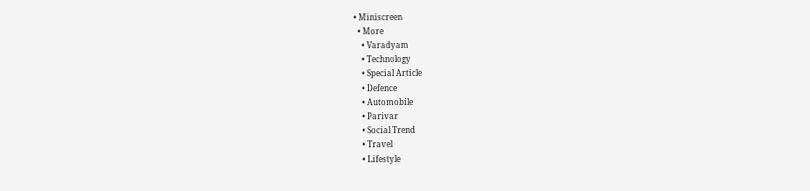• Miniscreen
  • More
    • Varadyam
    • Technology
    • Special Article
    • Defence
    • Automobile
    • Parivar
    • Social Trend
    • Travel
    • Lifestyle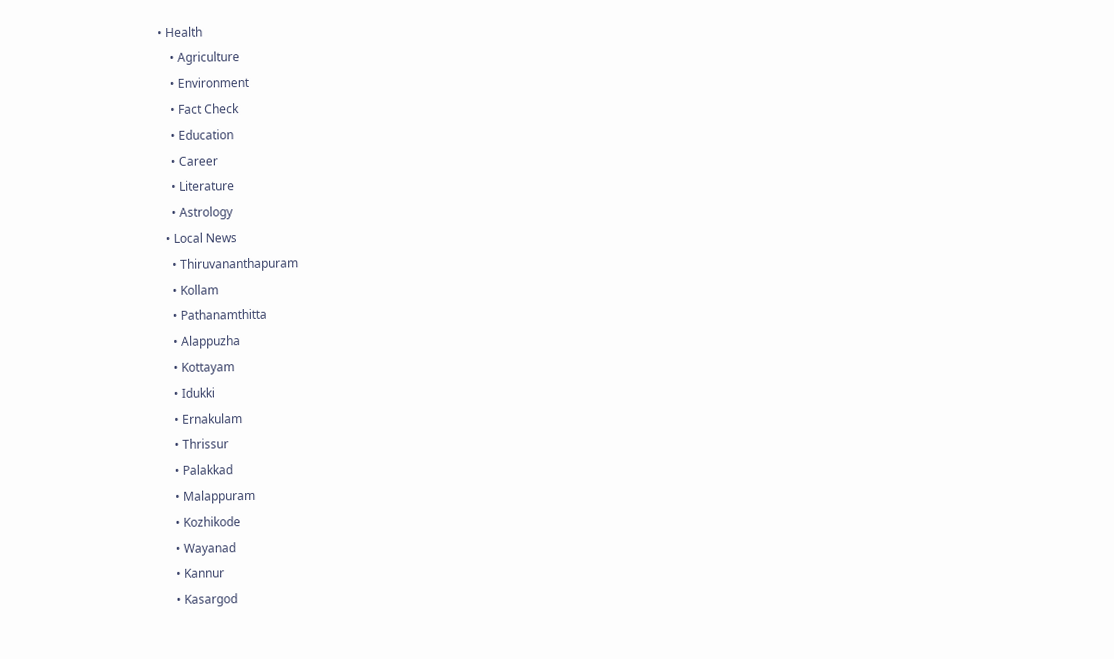• Health
    • Agriculture
    • Environment
    • Fact Check
    • Education
    • Career
    • Literature
    • Astrology
  • Local News
    • Thiruvananthapuram
    • Kollam
    • Pathanamthitta
    • Alappuzha
    • Kottayam
    • Idukki
    • Ernakulam
    • Thrissur
    • Palakkad
    • Malappuram
    • Kozhikode
    • Wayanad
    • Kannur
    • Kasargod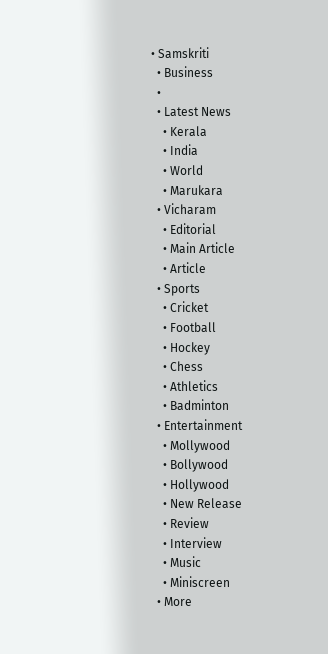• Samskriti
  • Business
  •
  • Latest News
    • Kerala
    • India
    • World
    • Marukara
  • Vicharam
    • Editorial
    • Main Article
    • Article
  • Sports
    • Cricket
    • Football
    • Hockey
    • Chess
    • Athletics
    • Badminton
  • Entertainment
    • Mollywood
    • Bollywood
    • Hollywood
    • New Release
    • Review
    • Interview
    • Music
    • Miniscreen
  • More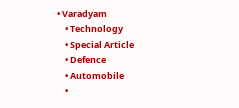• Varadyam
    • Technology
    • Special Article
    • Defence
    • Automobile
    •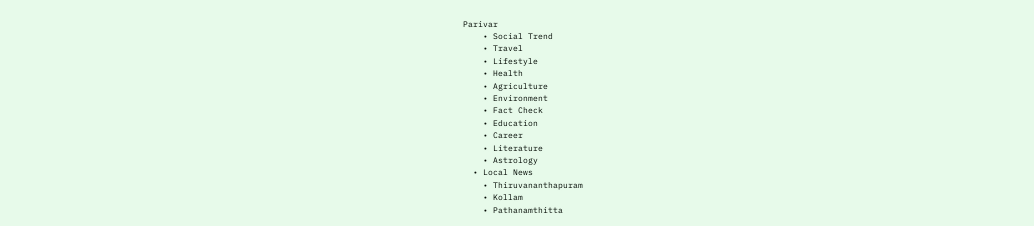Parivar
    • Social Trend
    • Travel
    • Lifestyle
    • Health
    • Agriculture
    • Environment
    • Fact Check
    • Education
    • Career
    • Literature
    • Astrology
  • Local News
    • Thiruvananthapuram
    • Kollam
    • Pathanamthitta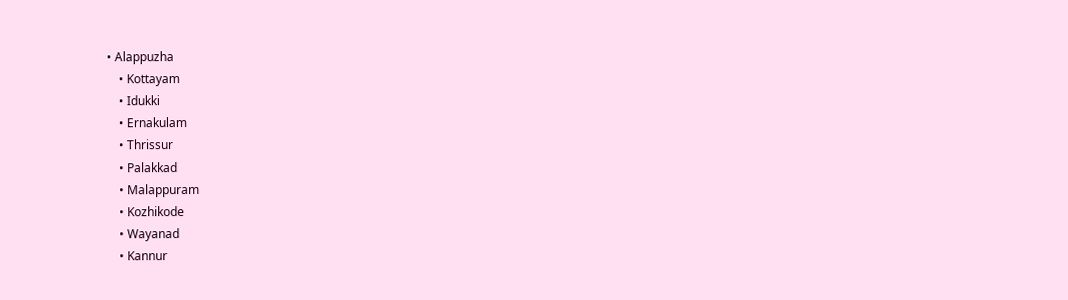• Alappuzha
    • Kottayam
    • Idukki
    • Ernakulam
    • Thrissur
    • Palakkad
    • Malappuram
    • Kozhikode
    • Wayanad
    • Kannur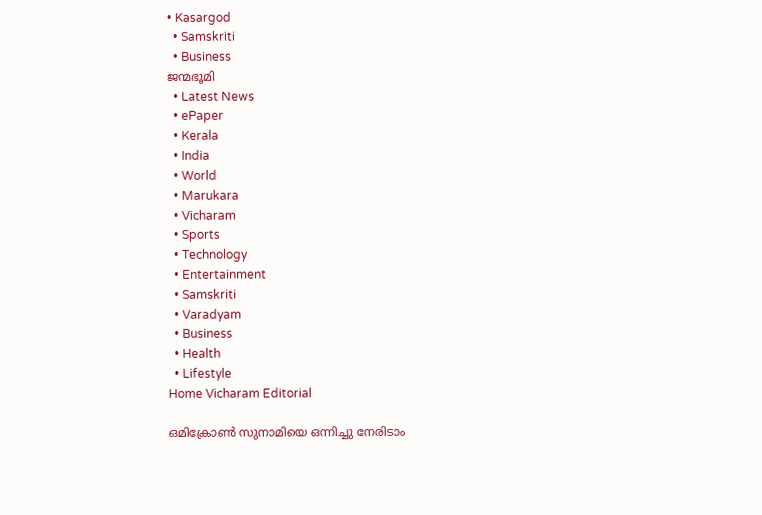• Kasargod
  • Samskriti
  • Business
ജന്മഭൂമി
  • Latest News
  • ePaper
  • Kerala
  • India
  • World
  • Marukara
  • Vicharam
  • Sports
  • Technology
  • Entertainment
  • Samskriti
  • Varadyam
  • Business
  • Health
  • Lifestyle
Home Vicharam Editorial

ഒമിക്രോണ്‍ സുനാമിയെ ഒന്നിച്ചു നേരിടാം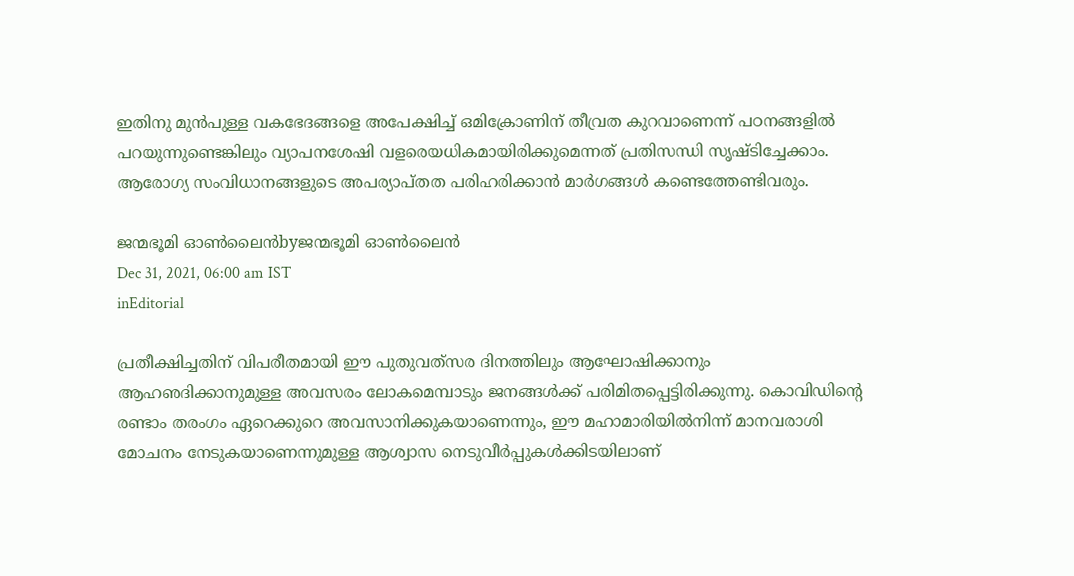ഇതിനു മുന്‍പുള്ള വകഭേദങ്ങളെ അപേക്ഷിച്ച് ഒമിക്രോണിന് തീവ്രത കുറവാണെന്ന് പഠനങ്ങളില്‍ പറയുന്നുണ്ടെങ്കിലും വ്യാപനശേഷി വളരെയധികമായിരിക്കുമെന്നത് പ്രതിസന്ധി സൃഷ്ടിച്ചേക്കാം. ആരോഗ്യ സംവിധാനങ്ങളുടെ അപര്യാപ്തത പരിഹരിക്കാന്‍ മാര്‍ഗങ്ങള്‍ കണ്ടെത്തേണ്ടിവരും.

ജന്മഭൂമി ഓണ്‍ലൈന്‍byജന്മഭൂമി ഓണ്‍ലൈന്‍
Dec 31, 2021, 06:00 am IST
inEditorial

പ്രതീക്ഷിച്ചതിന് വിപരീതമായി ഈ പുതുവത്‌സര ദിനത്തിലും ആഘോഷിക്കാനും ആഹഌദിക്കാനുമുള്ള അവസരം ലോകമെമ്പാടും ജനങ്ങള്‍ക്ക് പരിമിതപ്പെട്ടിരിക്കുന്നു. കൊവിഡിന്റെ രണ്ടാം തരംഗം ഏറെക്കുറെ അവസാനിക്കുകയാണെന്നും, ഈ മഹാമാരിയില്‍നിന്ന് മാനവരാശി മോചനം നേടുകയാണെന്നുമുള്ള ആശ്വാസ നെടുവീര്‍പ്പുകള്‍ക്കിടയിലാണ്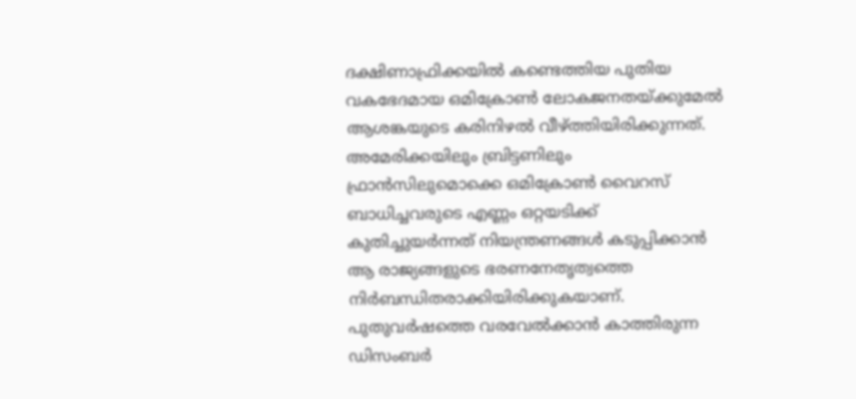ദക്ഷിണാഫ്രിക്കയില്‍ കണ്ടെത്തിയ പുതിയ വകഭേദമായ ഒമിക്രോണ്‍ ലോകജനതയ്‌ക്കുമേല്‍ ആശങ്കയുടെ കരിനിഴല്‍ വീഴ്‌ത്തിയിരിക്കുന്നത്. അമേരിക്കയിലും ബ്രിട്ടണിലും ഫ്രാന്‍സിലുമൊക്കെ ഒമിക്രോണ്‍ വൈറസ് ബാധിച്ചവരുടെ എണ്ണം ഒറ്റയടിക്ക് കുതിച്ചുയര്‍ന്നത് നിയന്ത്രണങ്ങള്‍ കടുപ്പിക്കാന്‍ ആ രാജ്യങ്ങളുടെ ഭരണനേതൃത്വത്തെ നിര്‍ബന്ധിതരാക്കിയിരിക്കുകയാണ്. പുതുവര്‍ഷത്തെ വരവേല്‍ക്കാന്‍ കാത്തിരുന്ന ഡിസംബര്‍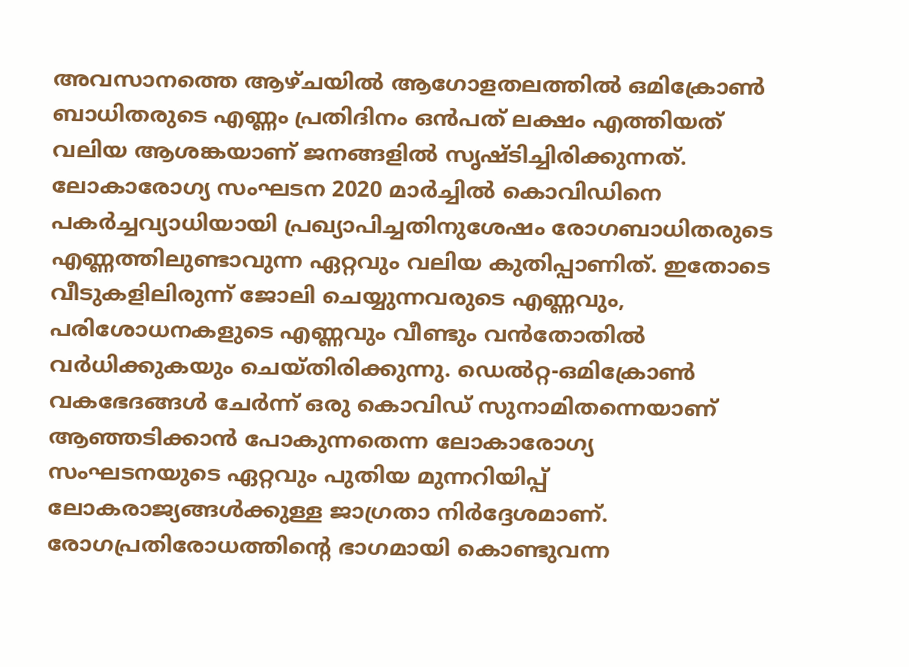അവസാനത്തെ ആഴ്ചയില്‍ ആഗോളതലത്തില്‍ ഒമിക്രോണ്‍ ബാധിതരുടെ എണ്ണം പ്രതിദിനം ഒന്‍പത് ലക്ഷം എത്തിയത് വലിയ ആശങ്കയാണ് ജനങ്ങളില്‍ സൃഷ്ടിച്ചിരിക്കുന്നത്. ലോകാരോഗ്യ സംഘടന 2020 മാര്‍ച്ചില്‍ കൊവിഡിനെ പകര്‍ച്ചവ്യാധിയായി പ്രഖ്യാപിച്ചതിനുശേഷം രോഗബാധിതരുടെ എണ്ണത്തിലുണ്ടാവുന്ന ഏറ്റവും വലിയ കുതിപ്പാണിത്. ഇതോടെ വീടുകളിലിരുന്ന് ജോലി ചെയ്യുന്നവരുടെ എണ്ണവും, പരിശോധനകളുടെ എണ്ണവും വീണ്ടും വന്‍തോതില്‍ വര്‍ധിക്കുകയും ചെയ്തിരിക്കുന്നു. ഡെല്‍റ്റ-ഒമിക്രോണ്‍ വകഭേദങ്ങള്‍ ചേര്‍ന്ന് ഒരു കൊവിഡ് സുനാമിതന്നെയാണ് ആഞ്ഞടിക്കാന്‍ പോകുന്നതെന്ന ലോകാരോഗ്യ സംഘടനയുടെ ഏറ്റവും പുതിയ മുന്നറിയിപ്പ് ലോകരാജ്യങ്ങള്‍ക്കുള്ള ജാഗ്രതാ നിര്‍ദ്ദേശമാണ്. രോഗപ്രതിരോധത്തിന്റെ ഭാഗമായി കൊണ്ടുവന്ന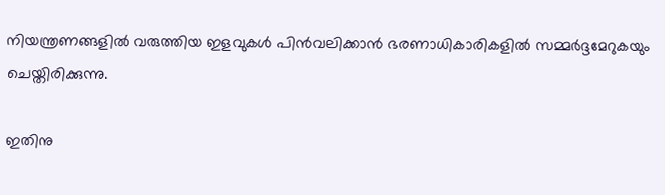നിയന്ത്രണങ്ങളില്‍ വരുത്തിയ ഇളവുകള്‍ പിന്‍വലിക്കാന്‍ ഭരണാധികാരികളില്‍ സമ്മര്‍ദ്ദമേറുകയും ചെയ്തിരിക്കുന്നു.

ഇതിനു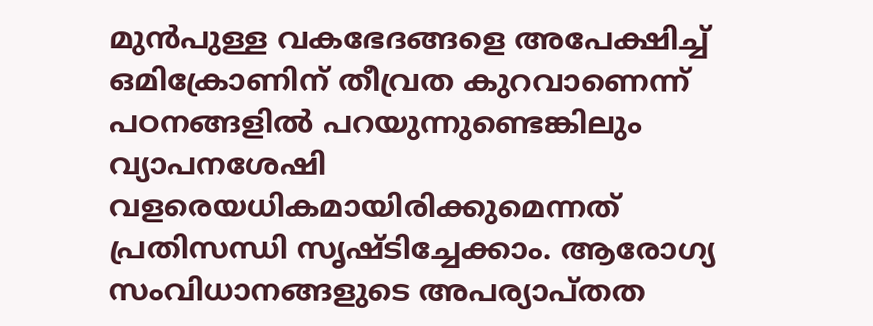മുന്‍പുള്ള വകഭേദങ്ങളെ അപേക്ഷിച്ച് ഒമിക്രോണിന് തീവ്രത കുറവാണെന്ന് പഠനങ്ങളില്‍ പറയുന്നുണ്ടെങ്കിലും വ്യാപനശേഷി വളരെയധികമായിരിക്കുമെന്നത് പ്രതിസന്ധി സൃഷ്ടിച്ചേക്കാം. ആരോഗ്യ സംവിധാനങ്ങളുടെ അപര്യാപ്തത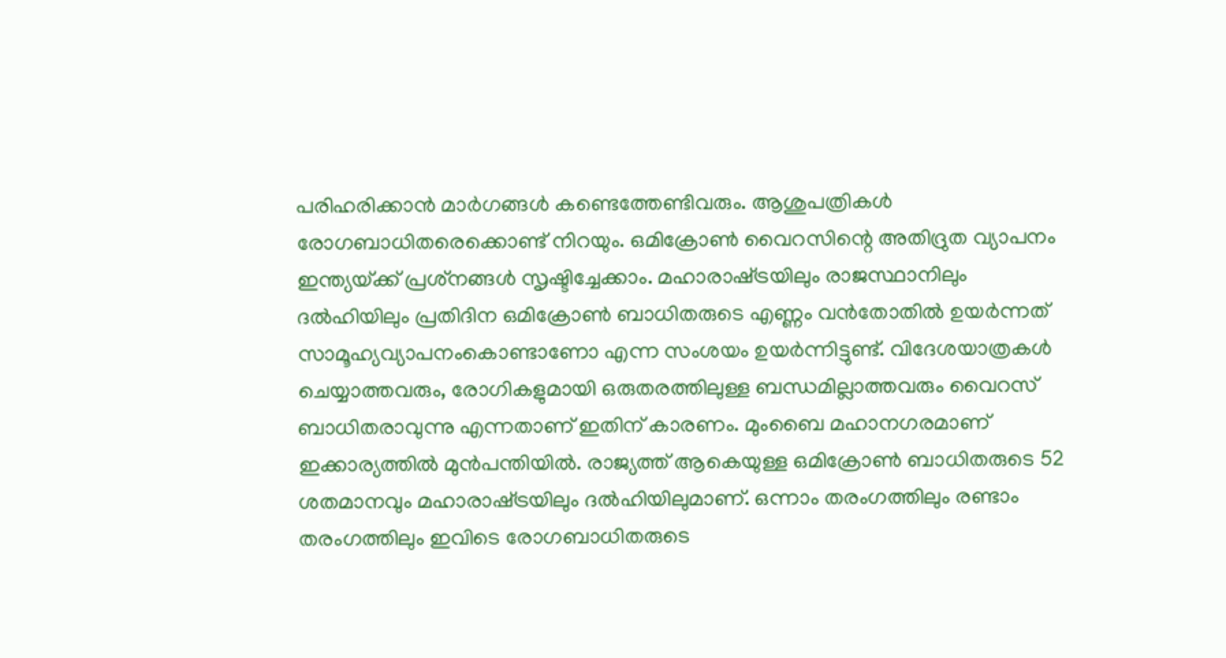പരിഹരിക്കാന്‍ മാര്‍ഗങ്ങള്‍ കണ്ടെത്തേണ്ടിവരും. ആശുപത്രികള്‍ രോഗബാധിതരെക്കൊണ്ട് നിറയും. ഒമിക്രോണ്‍ വൈറസിന്റെ അതിദ്രുത വ്യാപനം ഇന്ത്യയ്‌ക്ക് പ്രശ്‌നങ്ങള്‍ സൃഷ്ടിച്ചേക്കാം. മഹാരാഷ്‌ട്രയിലും രാജസ്ഥാനിലും ദല്‍ഹിയിലും പ്രതിദിന ഒമിക്രോണ്‍ ബാധിതരുടെ എണ്ണം വന്‍തോതില്‍ ഉയര്‍ന്നത് സാമൂഹ്യവ്യാപനംകൊണ്ടാണോ എന്ന സംശയം ഉയര്‍ന്നിട്ടുണ്ട്. വിദേശയാത്രകള്‍ ചെയ്യാത്തവരും, രോഗികളുമായി ഒരുതരത്തിലുള്ള ബന്ധമില്ലാത്തവരും വൈറസ് ബാധിതരാവുന്നു എന്നതാണ് ഇതിന് കാരണം. മുംബൈ മഹാനഗരമാണ് ഇക്കാര്യത്തില്‍ മുന്‍പന്തിയില്‍. രാജ്യത്ത് ആകെയുള്ള ഒമിക്രോണ്‍ ബാധിതരുടെ 52 ശതമാനവും മഹാരാഷ്‌ട്രയിലും ദല്‍ഹിയിലുമാണ്. ഒന്നാം തരംഗത്തിലും രണ്ടാം തരംഗത്തിലും ഇവിടെ രോഗബാധിതരുടെ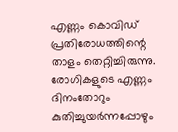എണ്ണം കൊവിഡ് പ്രതിരോധത്തിന്റെ താളം തെറ്റിച്ചിരുന്നു. രോഗികളുടെ എണ്ണം ദിനംതോറും കുതിച്ചുയര്‍ന്നപ്പോഴും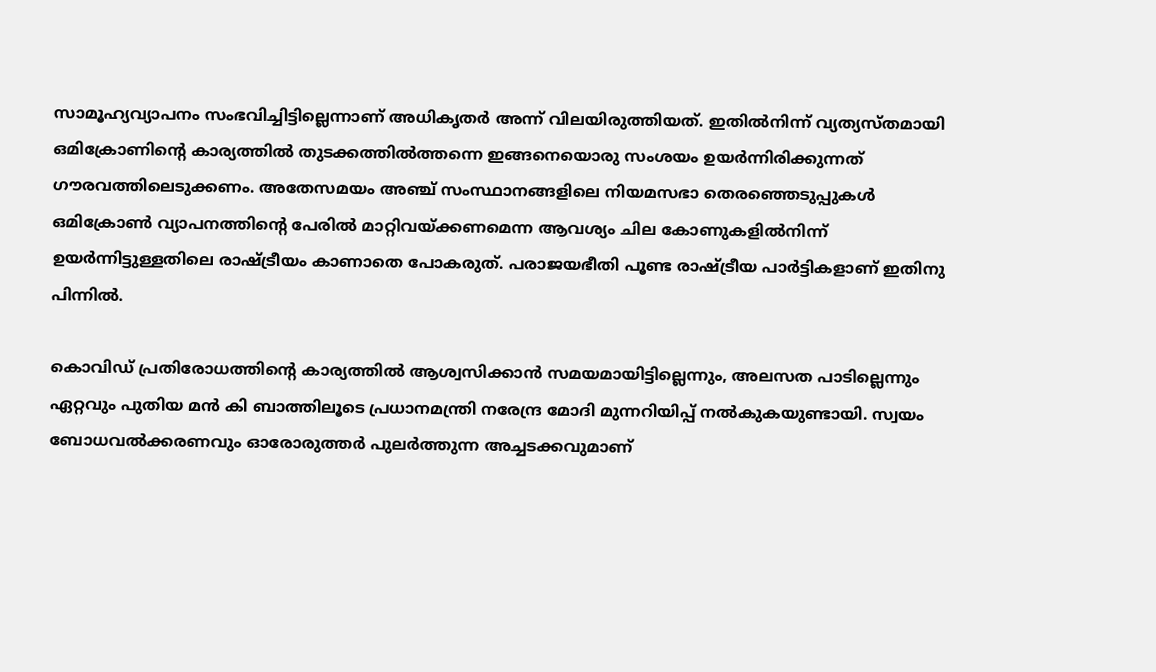സാമൂഹ്യവ്യാപനം സംഭവിച്ചിട്ടില്ലെന്നാണ് അധികൃതര്‍ അന്ന് വിലയിരുത്തിയത്. ഇതില്‍നിന്ന് വ്യത്യസ്തമായി ഒമിക്രോണിന്റെ കാര്യത്തില്‍ തുടക്കത്തില്‍ത്തന്നെ ഇങ്ങനെയൊരു സംശയം ഉയര്‍ന്നിരിക്കുന്നത് ഗൗരവത്തിലെടുക്കണം. അതേസമയം അഞ്ച് സംസ്ഥാനങ്ങളിലെ നിയമസഭാ തെരഞ്ഞെടുപ്പുകള്‍ ഒമിക്രോണ്‍ വ്യാപനത്തിന്റെ പേരില്‍ മാറ്റിവയ്‌ക്കണമെന്ന ആവശ്യം ചില കോണുകളില്‍നിന്ന് ഉയര്‍ന്നിട്ടുള്ളതിലെ രാഷ്‌ട്രീയം കാണാതെ പോകരുത്. പരാജയഭീതി പൂണ്ട രാഷ്‌ട്രീയ പാര്‍ട്ടികളാണ് ഇതിനു പിന്നില്‍.

കൊവിഡ് പ്രതിരോധത്തിന്റെ കാര്യത്തില്‍ ആശ്വസിക്കാന്‍ സമയമായിട്ടില്ലെന്നും, അലസത പാടില്ലെന്നും ഏറ്റവും പുതിയ മന്‍ കി ബാത്തിലൂടെ പ്രധാനമന്ത്രി നരേന്ദ്ര മോദി മുന്നറിയിപ്പ് നല്‍കുകയുണ്ടായി. സ്വയം ബോധവല്‍ക്കരണവും ഓരോരുത്തര്‍ പുലര്‍ത്തുന്ന അച്ചടക്കവുമാണ്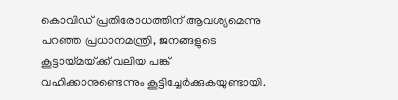കൊവിഡ് പ്രതിരോധത്തിന് ആവശ്യമെന്നു പറഞ്ഞ പ്രധാനമന്ത്രി, ജനങ്ങളുടെ കൂട്ടായ്‌മയ്‌ക്ക് വലിയ പങ്ക് വഹിക്കാനുണ്ടെന്നും കൂട്ടിച്ചേര്‍ക്കുകയുണ്ടായി.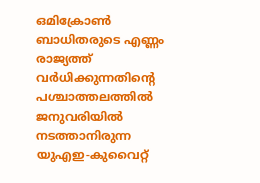ഒമിക്രോണ്‍ ബാധിതരുടെ എണ്ണം രാജ്യത്ത് വര്‍ധിക്കുന്നതിന്റെ പശ്ചാത്തലത്തില്‍ ജനുവരിയില്‍ നടത്താനിരുന്ന യുഎഇ-കുവൈറ്റ്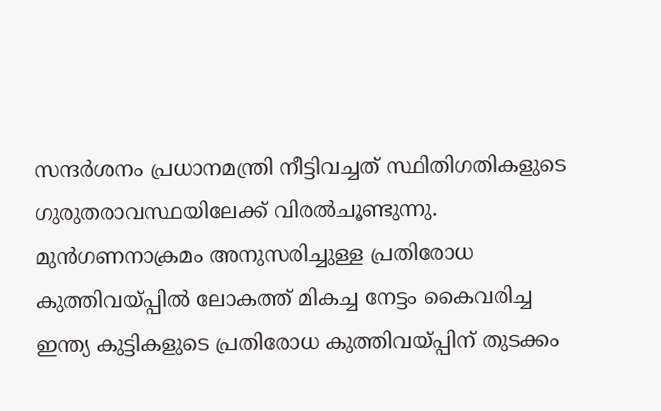സന്ദര്‍ശനം പ്രധാനമന്ത്രി നീട്ടിവച്ചത് സ്ഥിതിഗതികളുടെ ഗുരുതരാവസ്ഥയിലേക്ക് വിരല്‍ചൂണ്ടുന്നു. മുന്‍ഗണനാക്രമം അനുസരിച്ചുള്ള പ്രതിരോധ കുത്തിവയ്‌പ്പില്‍ ലോകത്ത് മികച്ച നേട്ടം കൈവരിച്ച ഇന്ത്യ കുട്ടികളുടെ പ്രതിരോധ കുത്തിവയ്‌പ്പിന് തുടക്കം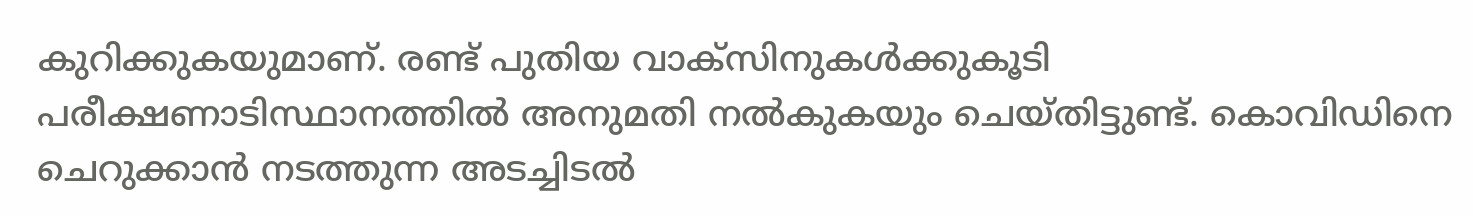കുറിക്കുകയുമാണ്. രണ്ട് പുതിയ വാക്‌സിനുകള്‍ക്കുകൂടി പരീക്ഷണാടിസ്ഥാനത്തില്‍ അനുമതി നല്‍കുകയും ചെയ്തിട്ടുണ്ട്. കൊവിഡിനെ ചെറുക്കാന്‍ നടത്തുന്ന അടച്ചിടല്‍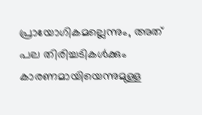പ്രായോഗികമല്ലെന്നും, അത് പല തിരിച്ചടികള്‍ക്കും കാരണമായിയെന്നുമുള്ള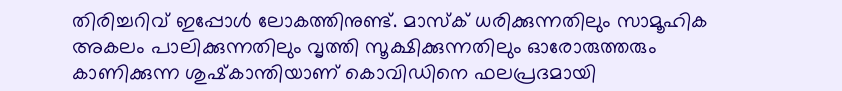തിരിച്ചറിവ് ഇപ്പോള്‍ ലോകത്തിനുണ്ട്. മാസ്‌ക് ധരിക്കുന്നതിലും സാമൂഹിക അകലം പാലിക്കുന്നതിലും വൃത്തി സൂക്ഷിക്കുന്നതിലും ഓരോരുത്തരും കാണിക്കുന്ന ശുഷ്‌കാന്തിയാണ് കൊവിഡിനെ ഫലപ്രദമായി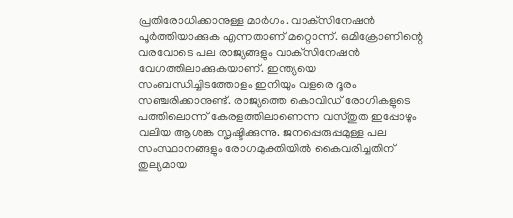പ്രതിരോധിക്കാനുള്ള മാര്‍ഗം. വാക്‌സിനേഷന്‍ പൂര്‍ത്തിയാക്കുക എന്നതാണ് മറ്റൊന്ന്. ഒമിക്രോണിന്റെ വരവോടെ പല രാജ്യങ്ങളും വാക്‌സിനേഷന്‍ വേഗത്തിലാക്കുകയാണ്. ഇന്ത്യയെ സംബന്ധിച്ചിടത്തോളം ഇനിയും വളരെ ദൂരം സഞ്ചരിക്കാനുണ്ട്. രാജ്യത്തെ കൊവിഡ് രോഗികളുടെ പത്തിലൊന്ന് കേരളത്തിലാണെന്ന വസ്തുത ഇപ്പോഴും വലിയ ആശങ്ക സൃഷ്ടിക്കുന്നു. ജനപ്പെരുപ്പമുള്ള പല സംസ്ഥാനങ്ങളും രോഗമുക്തിയില്‍ കൈവരിച്ചതിന് തുല്യമായ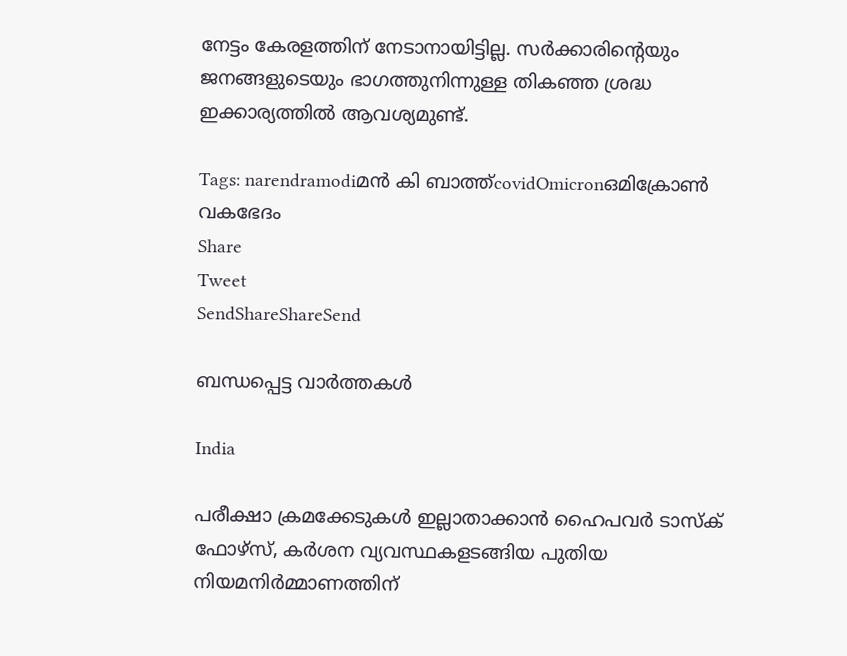നേട്ടം കേരളത്തിന് നേടാനായിട്ടില്ല. സര്‍ക്കാരിന്റെയും ജനങ്ങളുടെയും ഭാഗത്തുനിന്നുള്ള തികഞ്ഞ ശ്രദ്ധ ഇക്കാര്യത്തില്‍ ആവശ്യമുണ്ട്.

Tags: narendramodiമന്‍ കി ബാത്ത്covidOmicronഒമിക്രോണ്‍ വകഭേദം
Share
Tweet
SendShareShareSend

ബന്ധപ്പെട്ട വാര്‍ത്തകള്‍

India

പരീക്ഷാ ക്രമക്കേടുകള്‍ ഇല്ലാതാക്കാന്‍ ഹൈപവര്‍ ടാസ്‌ക് ഫോഴ്സ്, കര്‍ശന വ്യവസ്ഥകളടങ്ങിയ പുതിയ നിയമനിര്‍മ്മാണത്തിന്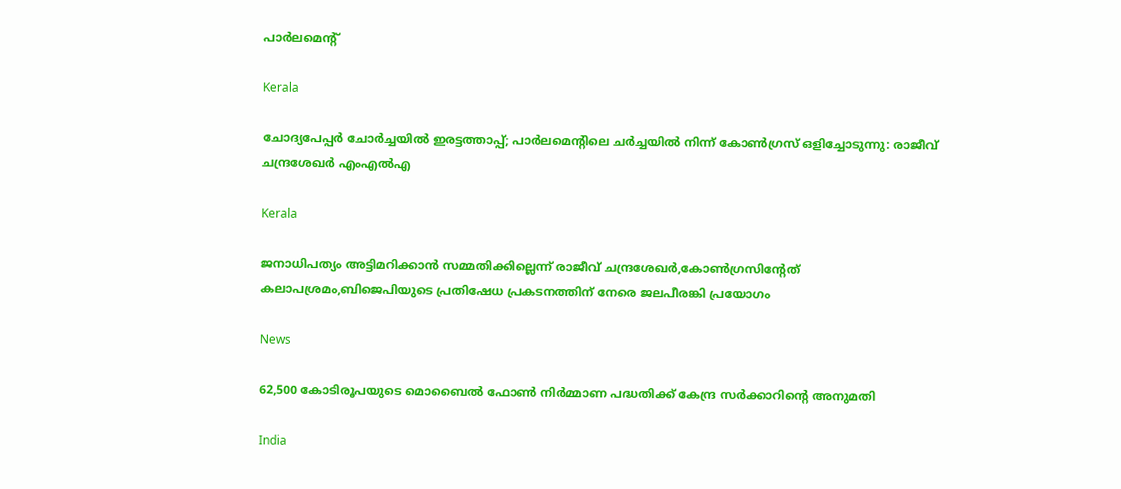പാര്‍ലമെന്റ്

Kerala

ചോദ്യപേപ്പര്‍ ചോര്‍ച്ചയില്‍ ഇരട്ടത്താപ്പ്; പാര്‍ലമെന്റിലെ ചര്‍ച്ചയില്‍ നിന്ന് കോണ്‍ഗ്രസ് ഒളിച്ചോടുന്നു: രാജീവ് ചന്ദ്രശേഖര്‍ എംഎല്‍എ

Kerala

ജനാധിപത്യം അട്ടിമറിക്കാന്‍ സമ്മതിക്കില്ലെന്ന് രാജീവ് ചന്ദ്രശേഖര്‍,കോണ്‍ഗ്രസിന്റേത് കലാപശ്രമം,ബിജെപിയുടെ പ്രതിഷേധ പ്രകടനത്തിന് നേരെ ജലപീരങ്കി പ്രയോഗം

News

62,500 കോടിരൂപയുടെ മൊബൈൽ ഫോൺ നിർമ്മാണ പദ്ധതിക്ക് കേന്ദ്ര സർക്കാറിന്റെ അനുമതി

India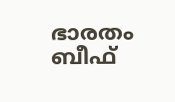ഭാരതം ബീഫ്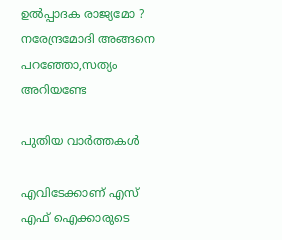ഉല്‍പ്പാദക രാജ്യമോ ? നരേന്ദ്രമോദി അങ്ങനെ പറഞ്ഞോ,സത്യം അറിയണ്ടേ

പുതിയ വാര്‍ത്തകള്‍

എവിടേക്കാണ് എസ് എഫ് ഐക്കാരുടെ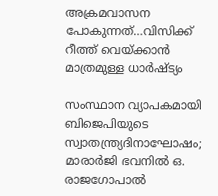അക്രമവാസന പോകുന്നത്…വിസിക്ക് റീത്ത് വെയ്‌ക്കാന്‍ മാത്രമുള്ള ധാര്‍ഷ്ട്യം

സംസ്ഥാന വ്യാപകമായി ബിജെപിയുടെ സ്വാതന്ത്ര്യദിനാഘോഷം; മാരാർജി ഭവനിൽ ഒ. രാജഗോപാൽ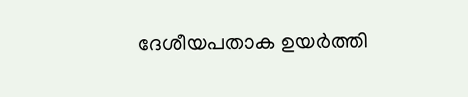ദേശീയപതാക ഉയർത്തി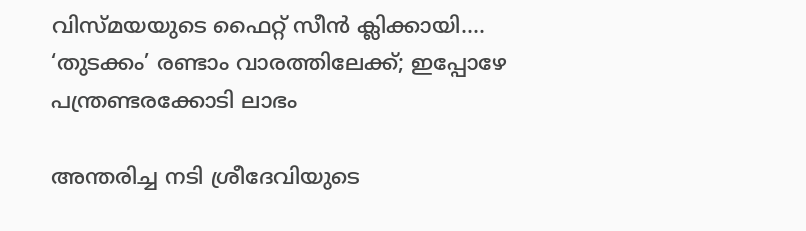വിസ്‍മയയുടെ ഫൈറ്റ് സീന്‍ ക്ലിക്കായി…. ‘തുടക്കം’ രണ്ടാം വാരത്തിലേക്ക്; ഇപ്പോഴേ പന്ത്രണ്ടരക്കോടി ലാഭം

അന്തരിച്ച നടി ശ്രീദേവിയുടെ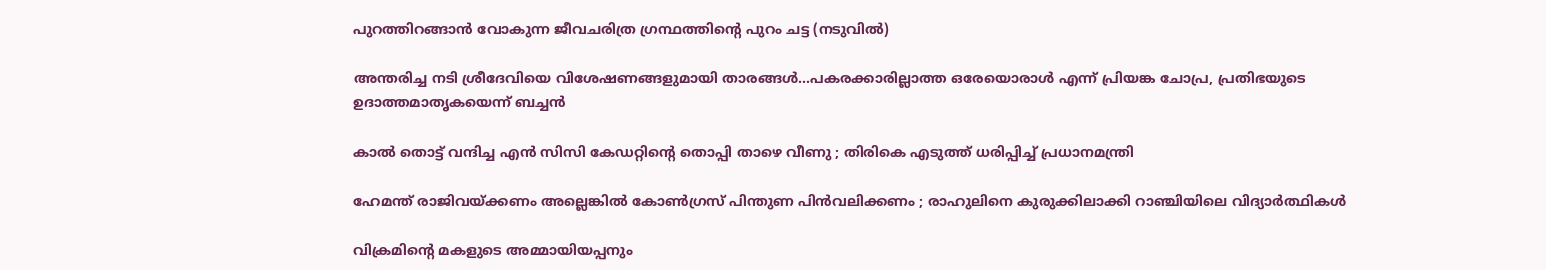പുറത്തിറങ്ങാന്‍ വോകുന്ന ജീവചരിത്ര ഗ്രന്ഥത്തിന്‍റെ പുറം ചട്ട (നടുവില്‍)

അന്തരിച്ച നടി ശ്രീദേവിയെ വിശേഷണങ്ങളുമായി താരങ്ങള്‍…പകരക്കാരില്ലാത്ത ഒരേയൊരാള്‍ എന്ന് പ്രിയങ്ക ചോപ്ര, പ്രതിഭയുടെ ഉദാത്തമാതൃകയെന്ന് ബച്ചന്‍

കാൽ തൊട്ട് വന്ദിച്ച എൻ സിസി കേഡറ്റിന്റെ തൊപ്പി താഴെ വീണു ; തിരികെ എടുത്ത് ധരിപ്പിച്ച് പ്രധാനമന്ത്രി

ഹേമന്ത് രാജിവയ്‌ക്കണം അല്ലെങ്കിൽ കോൺഗ്രസ് പിന്തുണ പിൻവലിക്കണം ; രാഹുലിനെ കുരുക്കിലാക്കി റാഞ്ചിയിലെ വിദ്യാർത്ഥികൾ

വിക്രമിന്‍റെ മകളുടെ അമ്മായിയപ്പനും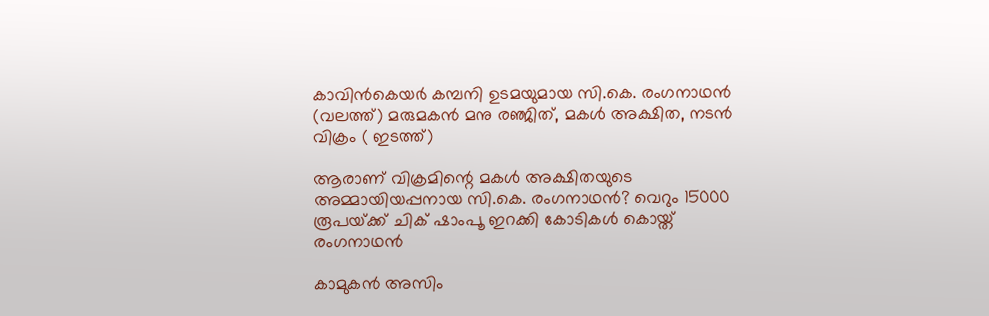കാവിന്‍കെയര്‍ കമ്പനി ഉടമയുമായ സി.കെ. രംഗനാഥന്‍ (വലത്ത്) മരുമകന്‍ മനു രഞ്ജിത്, മകള്‍ അക്ഷിത, നടന്‍ വിക്രം ( ഇടത്ത്)

ആരാണ് വിക്രമിന്റെ മകള്‍ അക്ഷിതയുടെ അമ്മായിയപ്പനായ സി.കെ. രംഗനാഥന്‍? വെറും 15000 രൂപയ്‌ക്ക് ചിക് ഷാംപൂ ഇറക്കി കോടികള്‍ കൊയ്ത് രംഗനാഥന്‍

കാമുകൻ അസിം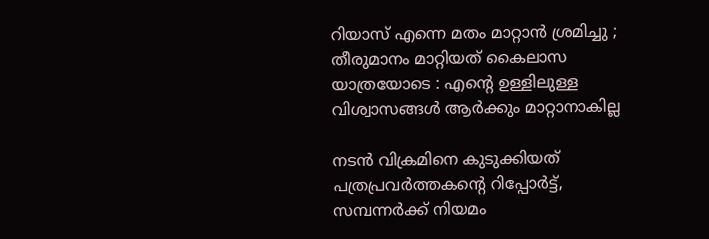റിയാസ് എന്നെ മതം മാറ്റാൻ ശ്രമിച്ചു ; തീരുമാനം മാറ്റിയത് കൈലാസ  യാത്രയോടെ : എന്റെ ഉള്ളിലുള്ള വിശ്വാസങ്ങൾ ആർക്കും മാറ്റാനാകില്ല

നടന്‍ വിക്രമിനെ കുടുക്കിയത് പത്രപ്രവര്‍ത്തകന്റെ റിപ്പോര്‍ട്ട്, സമ്പന്നര്‍ക്ക് നിയമം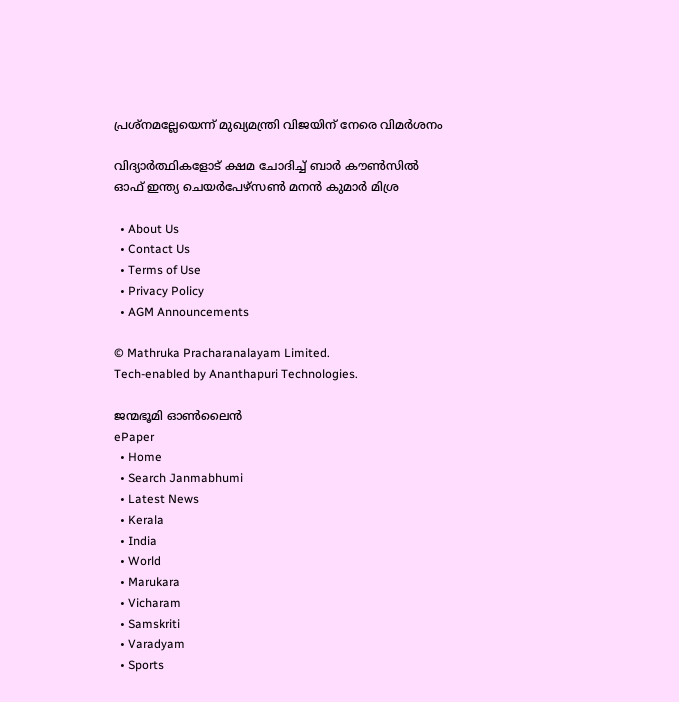പ്രശ്നമല്ലേയെന്ന് മുഖ്യമന്ത്രി വിജയിന് നേരെ വിമര്‍ശനം

വിദ്യാര്‍ത്ഥികളോട് ക്ഷമ ചോദിച്ച് ബാര്‍ കൗണ്‍സില്‍ ഓഫ് ഇന്ത്യ ചെയര്‍പേഴ്സണ്‍ മനന്‍ കുമാര്‍ മിശ്ര

  • About Us
  • Contact Us
  • Terms of Use
  • Privacy Policy
  • AGM Announcements

© Mathruka Pracharanalayam Limited.
Tech-enabled by Ananthapuri Technologies.

ജന്മഭൂമി ഓണ്‍ലൈന്‍
ePaper
  • Home
  • Search Janmabhumi
  • Latest News
  • Kerala
  • India
  • World
  • Marukara
  • Vicharam
  • Samskriti
  • Varadyam
  • Sports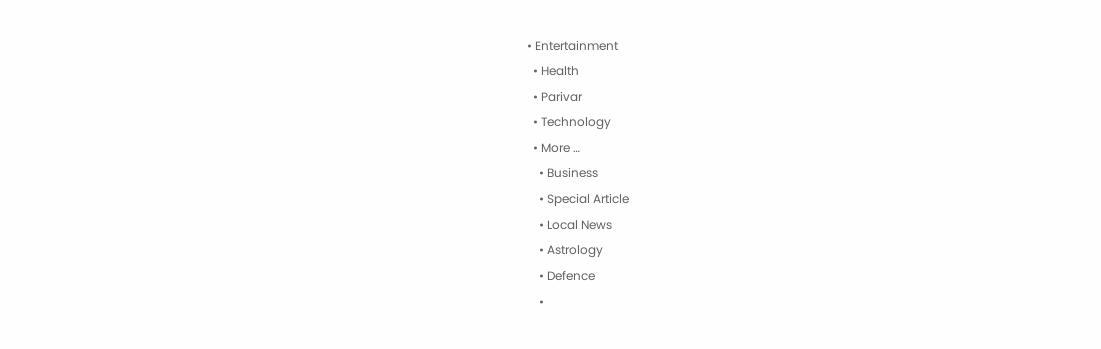• Entertainment
  • Health
  • Parivar
  • Technology
  • More …
    • Business
    • Special Article
    • Local News
    • Astrology
    • Defence
    •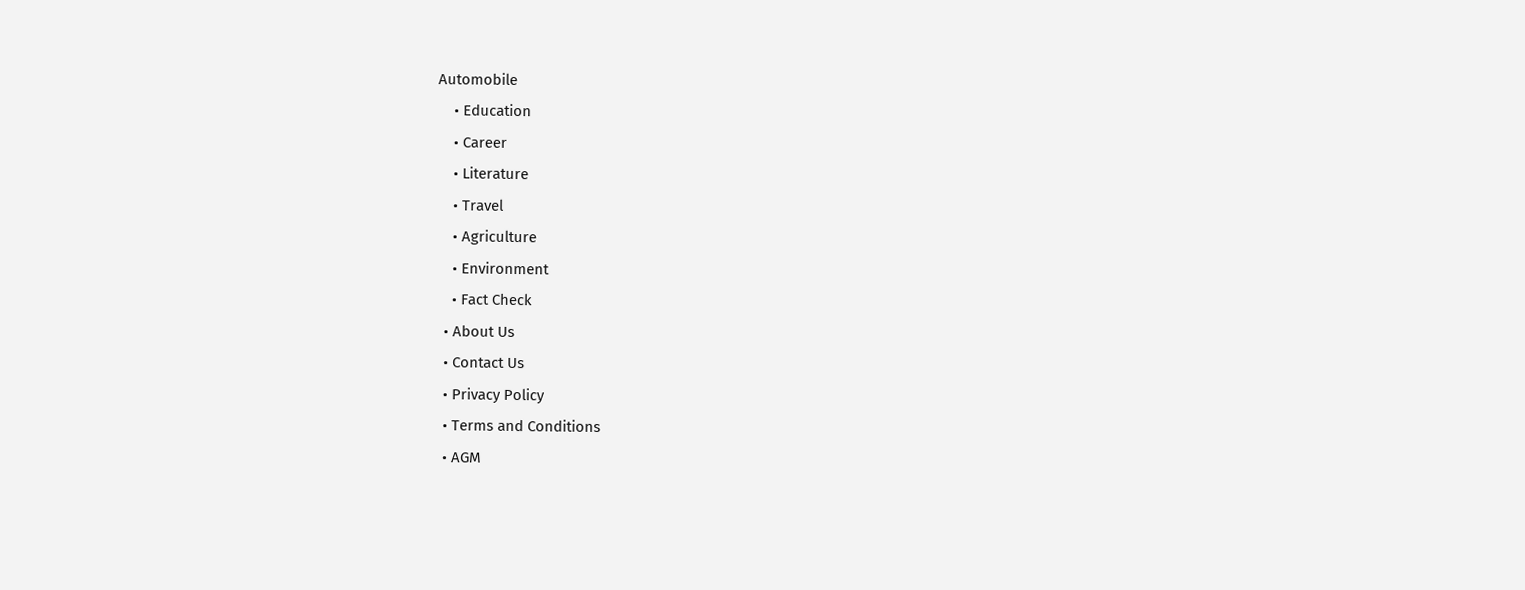Automobile
    • Education
    • Career
    • Literature
    • Travel
    • Agriculture
    • Environment
    • Fact Check
  • About Us
  • Contact Us
  • Privacy Policy
  • Terms and Conditions
  • AGM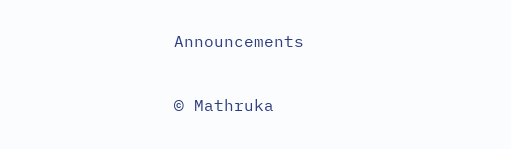Announcements

© Mathruka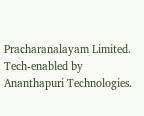Pracharanalayam Limited.
Tech-enabled by Ananthapuri Technologies.